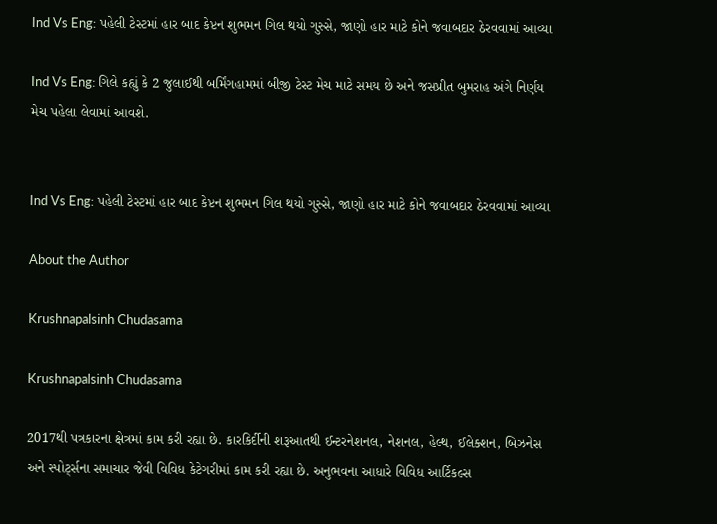Ind Vs Eng: પહેલી ટેસ્ટમાં હાર બાદ કેપ્ટન શુભમન ગિલ થયો ગુસ્સે, જાણો હાર માટે કોને જવાબદાર ઠેરવવામાં આવ્યા

Ind Vs Eng: ગિલે કહ્યું કે 2 જુલાઈથી બર્મિંગહામમાં બીજી ટેસ્ટ મેચ માટે સમય છે અને જસપ્રીત બુમરાહ અંગે નિર્ણય મેચ પહેલા લેવામાં આવશે.


Ind Vs Eng: પહેલી ટેસ્ટમાં હાર બાદ કેપ્ટન શુભમન ગિલ થયો ગુસ્સે, જાણો હાર માટે કોને જવાબદાર ઠેરવવામાં આવ્યા

About the Author

Krushnapalsinh Chudasama

Krushnapalsinh Chudasama

2017થી પત્રકારના ક્ષેત્રમાં કામ કરી રહ્યા છે. કારકિર્દીની શરૂઆતથી ઈન્ટરનેશનલ, નેશનલ, હેલ્થ, ઈલેક્શન, બિઝનેસ અને સ્પોર્ટ્સના સમાચાર જેવી વિવિધ કેટેગરીમાં કામ કરી રહ્યા છે. અનુભવના આધારે વિવિધ આર્ટિકલ્સ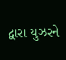દ્વારા યુઝરને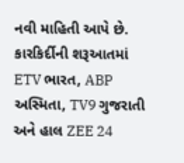નવી માહિતી આપે છે. કારકિર્દીની શરૂઆતમાં ETV ભારત, ABP અસ્મિતા, TV9 ગુજરાતી અને હાલ ZEE 24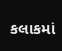કલાકમાં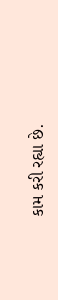કામ કરી રહ્યા છે.